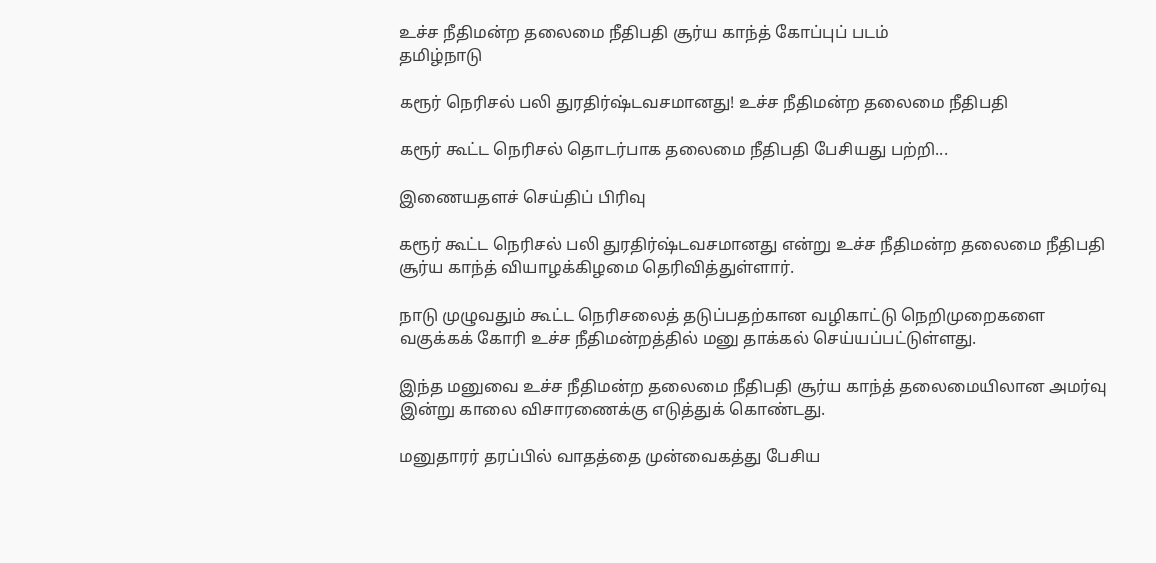உச்ச நீதிமன்ற தலைமை நீதிபதி சூர்ய காந்த் கோப்புப் படம்
தமிழ்நாடு

கரூர் நெரிசல் பலி துரதிர்ஷ்டவசமானது! உச்ச நீதிமன்ற தலைமை நீதிபதி

கரூர் கூட்ட நெரிசல் தொடர்பாக தலைமை நீதிபதி பேசியது பற்றி...

இணையதளச் செய்திப் பிரிவு

கரூர் கூட்ட நெரிசல் பலி துரதிர்ஷ்டவசமானது என்று உச்ச நீதிமன்ற தலைமை நீதிபதி சூர்ய காந்த் வியாழக்கிழமை தெரிவித்துள்ளார்.

நாடு முழுவதும் கூட்ட நெரிசலைத் தடுப்பதற்கான வழிகாட்டு நெறிமுறைகளை வகுக்கக் கோரி உச்ச நீதிமன்றத்தில் மனு தாக்கல் செய்யப்பட்டுள்ளது.

இந்த மனுவை உச்ச நீதிமன்ற தலைமை நீதிபதி சூர்ய காந்த் தலைமையிலான அமர்வு இன்று காலை விசாரணைக்கு எடுத்துக் கொண்டது.

மனுதாரர் தரப்பில் வாதத்தை முன்வைகத்து பேசிய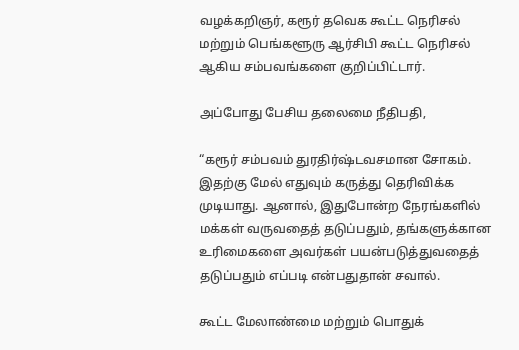வழக்கறிஞர், கரூர் தவெக கூட்ட நெரிசல் மற்றும் பெங்களூரு ஆர்சிபி கூட்ட நெரிசல் ஆகிய சம்பவங்களை குறிப்பிட்டார்.

அப்போது பேசிய தலைமை நீதிபதி,

“கரூர் சம்பவம் துரதிர்ஷ்டவசமான சோகம். இதற்கு மேல் எதுவும் கருத்து தெரிவிக்க முடியாது. ஆனால், இதுபோன்ற நேரங்களில் மக்கள் வருவதைத் தடுப்பதும், தங்களுக்கான உரிமைகளை அவர்கள் பயன்படுத்துவதைத் தடுப்பதும் எப்படி என்பதுதான் சவால்.

கூட்ட மேலாண்மை மற்றும் பொதுக்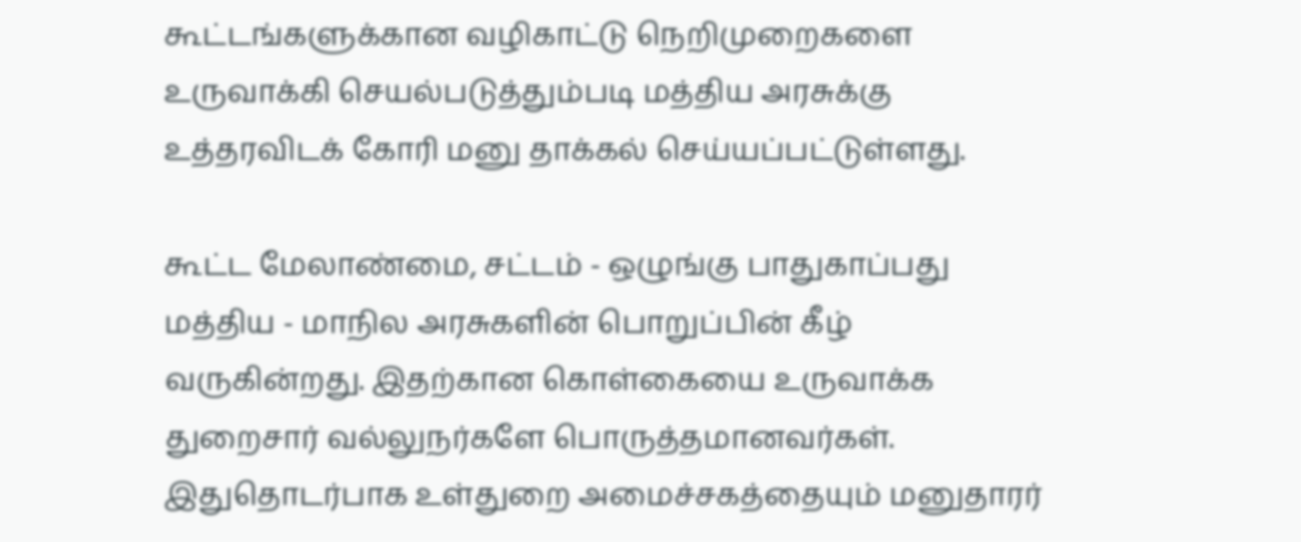கூட்டங்களுக்கான வழிகாட்டு நெறிமுறைகளை உருவாக்கி செயல்படுத்தும்படி மத்திய அரசுக்கு உத்தரவிடக் கோரி மனு தாக்கல் செய்யப்பட்டுள்ளது.

கூட்ட மேலாண்மை, சட்டம் - ஒழுங்கு பாதுகாப்பது மத்திய - மாநில அரசுகளின் பொறுப்பின் கீழ் வருகின்றது. இதற்கான கொள்கையை உருவாக்க துறைசார் வல்லுநர்களே பொருத்தமானவர்கள். இதுதொடர்பாக உள்துறை அமைச்சகத்தையும் மனுதாரர்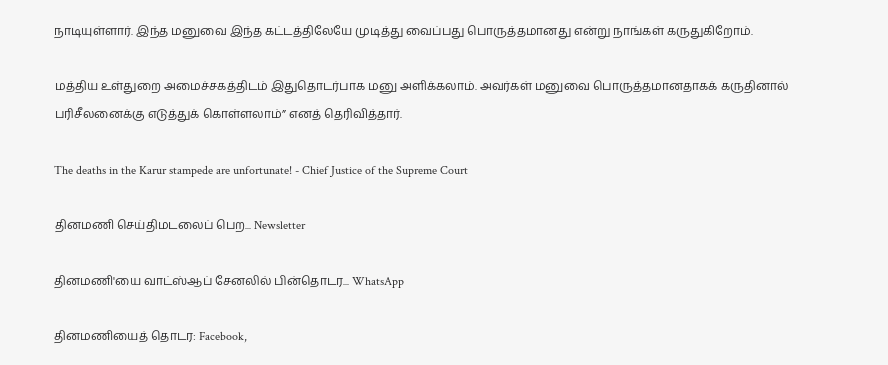நாடியுள்ளார். இந்த மனுவை இந்த கட்டத்திலேயே முடித்து வைப்பது பொருத்தமானது என்று நாங்கள் கருதுகிறோம்.

மத்திய உள்துறை அமைச்சகத்திடம் இதுதொடர்பாக மனு அளிக்கலாம். அவர்கள் மனுவை பொருத்தமானதாகக் கருதினால் பரிசீலனைக்கு எடுத்துக் கொள்ளலாம்” எனத் தெரிவித்தார்.

The deaths in the Karur stampede are unfortunate! - Chief Justice of the Supreme Court

தினமணி செய்திமடலைப் பெற... Newsletter

தினமணி'யை வாட்ஸ்ஆப் சேனலில் பின்தொடர... WhatsApp

தினமணியைத் தொடர: Facebook,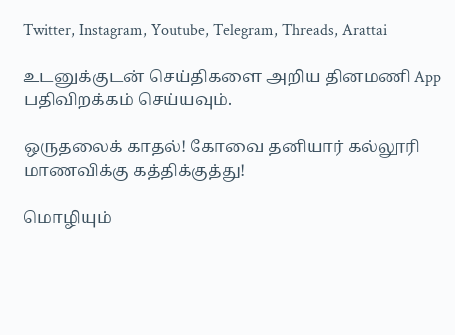Twitter, Instagram, Youtube, Telegram, Threads, Arattai

உடனுக்குடன் செய்திகளை அறிய தினமணி App பதிவிறக்கம் செய்யவும்.

ஒருதலைக் காதல்! கோவை தனியார் கல்லூரி மாணவிக்கு கத்திக்குத்து!

மொழியும்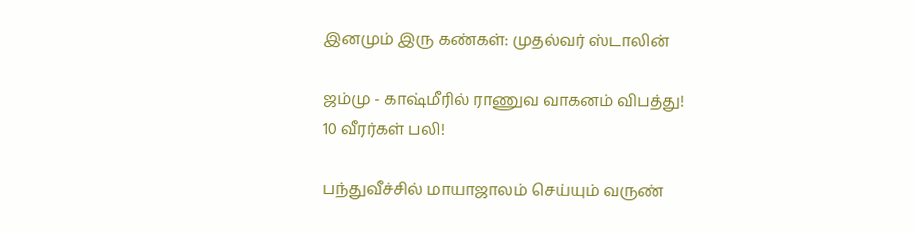இனமும் இரு கண்கள்: முதல்வர் ஸ்டாலின்

ஜம்மு - காஷ்மீரில் ராணுவ வாகனம் விபத்து! 10 வீரர்கள் பலி!

பந்துவீச்சில் மாயாஜாலம் செய்யும் வருண்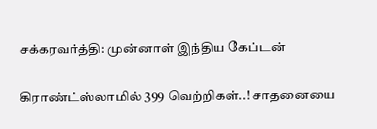சக்கரவர்த்தி: முன்னாள் இந்திய கேப்டன்

கிராண்ட்ஸ்லாமில் 399 வெற்றிகள்..! சாதனையை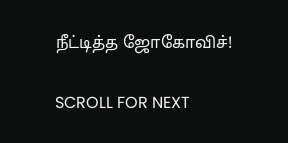நீட்டித்த ஜோகோவிச்!

SCROLL FOR NEXT